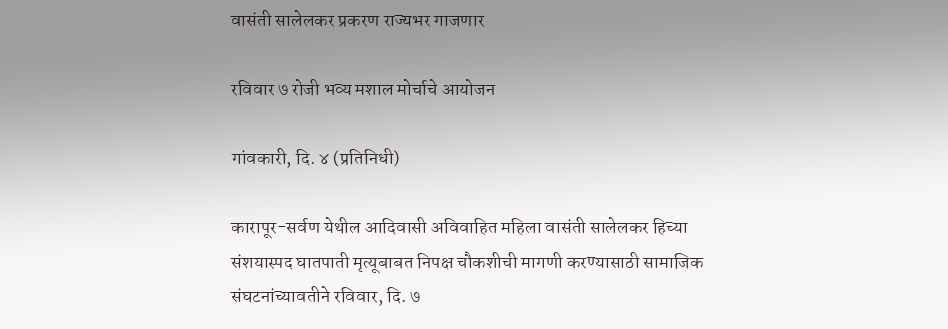वासंती सालेलकर प्रकरण राज्यभर गाजणार

रविवार ७ रोजी भव्य मशाल मोर्चाचे आयोजन

गांवकारी, दि. ४ (प्रतिनिधी)

कारापूर-सर्वण येथील आदिवासी अविवाहित महिला वासंती सालेलकर हिच्या संशयास्पद घातपाती मृत्यूबाबत निपक्ष चौकशीची मागणी करण्यासाठी सामाजिक संघटनांच्यावतीने रविवार, दि. ७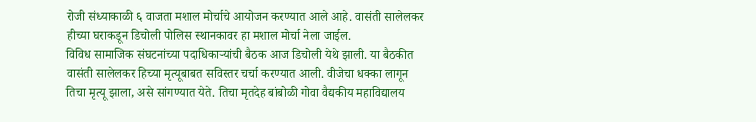रोजी संध्याकाळी ६ वाजता मशाल मोर्चाचे आयोजन करण्यात आले आहे. वासंती सालेलकर हीच्या घराकडून डिचोली पोलिस स्थानकावर हा मशाल मोर्चा नेला जाईल.
विविध सामाजिक संघटनांच्या पदाधिकाऱ्यांची बैठक आज डिचोली येथे झाली. या बैठकीत वासंती सालेलकर हिच्या मृत्यूबाबत सविस्तर चर्चा करण्यात आली. वीजेचा धक्का लागून तिचा मृत्यू झाला, असे सांगण्यात येते. तिचा मृतदेह बांबोळी गोवा वैद्यकीय महाविद्यालय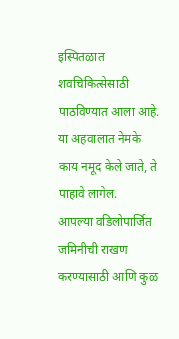इस्पितळात शवचिकित्सेसाठी पाठविण्यात आला आहे. या अहवालात नेमके काय नमूद केले जाते, ते पाहावे लागेल.
आपल्या वडिलोपार्जित जमिनीची राखण करण्यासाठी आणि कुळ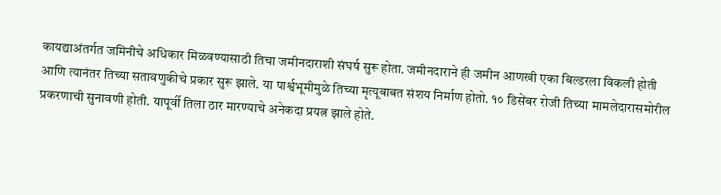कायद्याअंतर्गत जमिनीचे अधिकार मिळवण्यासाठी तिचा जमीनदाराशी संघर्ष सुरू होता. जमीनदाराने ही जमीन आणखी एका बिल्डरला विकली होती आणि त्यानंतर तिच्या सतावणुकीचे प्रकार सुरू झाले. या पार्श्वभूमीमुळे तिच्या मृत्यूबाबत संशय निर्माण होतो. १० डिसेंबर रोजी तिच्या मामलेदारासमोरील प्रकरणाची सुनावणी होती. यापूर्वी तिला ठार मारण्याचे अनेकदा प्रयत्न झाले होते.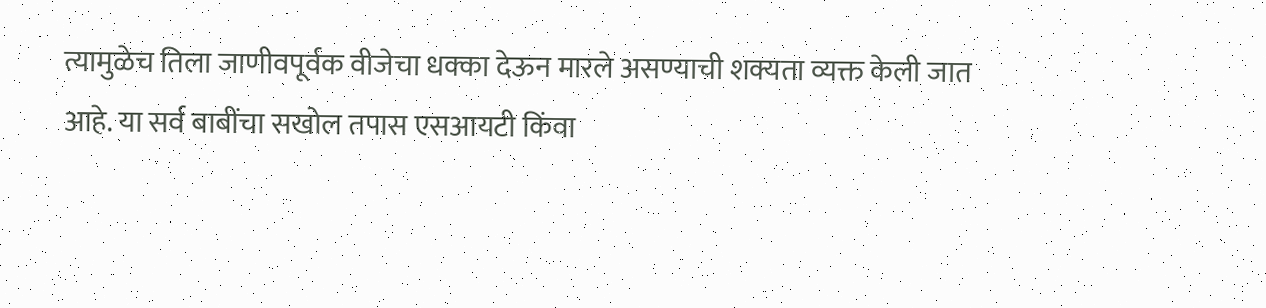त्यामुळेच तिला जाणीवपूर्वक वीजेचा धक्का देऊन मारले असण्याची शक्यता व्यक्त केली जात आहे. या सर्व बाबींचा सखोल तपास एसआयटी किंवा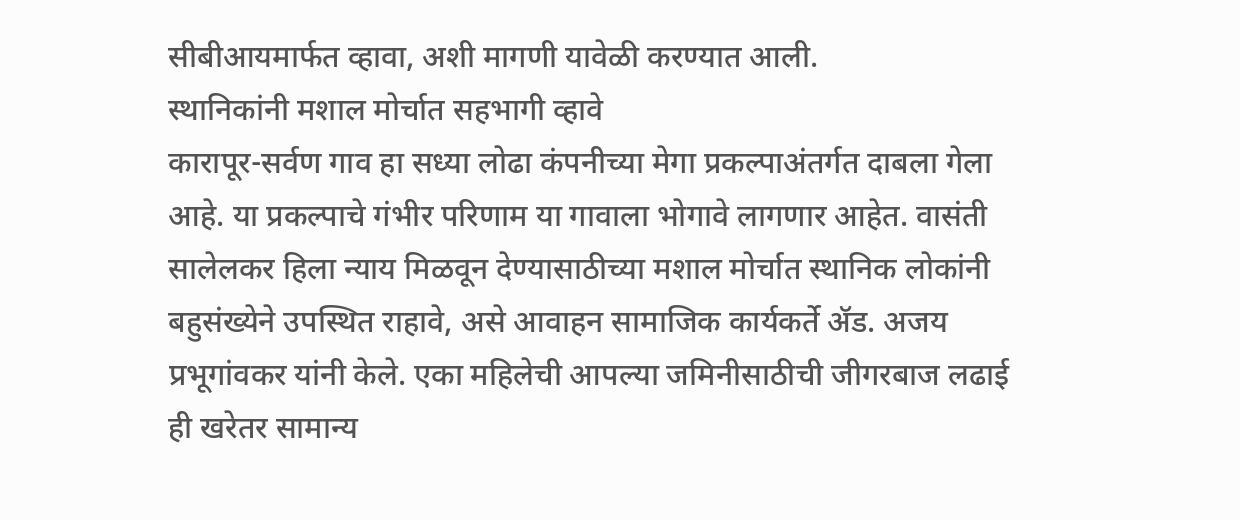सीबीआयमार्फत व्हावा, अशी मागणी यावेळी करण्यात आली.
स्थानिकांनी मशाल मोर्चात सहभागी व्हावे
कारापूर-सर्वण गाव हा सध्या लोढा कंपनीच्या मेगा प्रकल्पाअंतर्गत दाबला गेला आहे. या प्रकल्पाचे गंभीर परिणाम या गावाला भोगावे लागणार आहेत. वासंती सालेलकर हिला न्याय मिळवून देण्यासाठीच्या मशाल मोर्चात स्थानिक लोकांनी बहुसंख्येने उपस्थित राहावे, असे आवाहन सामाजिक कार्यकर्ते ॲड. अजय प्रभूगांवकर यांनी केले. एका महिलेची आपल्या जमिनीसाठीची जीगरबाज लढाई ही खरेतर सामान्य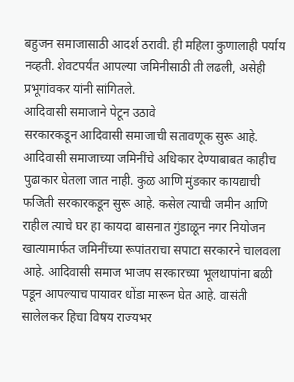बहुजन समाजासाठी आदर्श ठरावी. ही महिला कुणालाही पर्याय नव्हती. शेवटपर्यंत आपल्या जमिनीसाठी ती लढली, असेही प्रभूगांवकर यांनी सांगितले.
आदिवासी समाजाने पेटून उठावे
सरकारकडून आदिवासी समाजाची सतावणूक सुरू आहे. आदिवासी समाजाच्या जमिनींचे अधिकार देण्याबाबत काहीच पुढाकार घेतला जात नाही. कुळ आणि मुंडकार कायद्याची फजिती सरकारकडून सुरू आहे. कसेल त्याची जमीन आणि राहील त्याचे घर हा कायदा बासनात गुंडाळून नगर नियोजन खात्यामार्फत जमिनींच्या रूपांतराचा सपाटा सरकारने चालवला आहे. आदिवासी समाज भाजप सरकारच्या भूलथापांना बळी पडून आपल्याच पायावर धोंडा मारून घेत आहे. वासंती सालेलकर हिचा विषय राज्यभर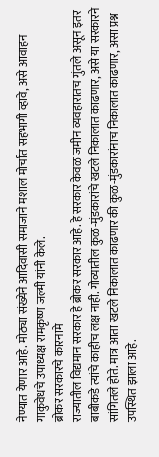नेण्यात येणार आहे. मोठ्या संख्येने आदिवासी समाजाने मशाल मोर्चात सहभागी व्हावे, असे आवाहन गाकुवेधचे उपाध्यक्ष रामकृष्ण जल्मी यांनी केले.
ब्रोकर सरकारचे कारनामे
राज्यातील विद्यमान सरकार हे ब्रोकर सरकार आहे. हे सरकार केवळ जमीन व्यवहारातच गुंतले असून इतर बाबीकडे त्यांचे काहीच लक्ष नाही. गोव्यातील कुळ-मुंडकारांचे खटले निकालात काढणार, असे या सरकारने सांगितले होते. मात्र आता खटले निकालात काढणार की कुळ-मुंडकारांनाच निकालात काढणार, असा प्रश्न उपस्थित झाला आहे.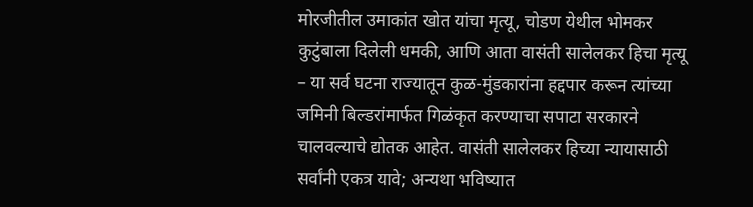मोरजीतील उमाकांत खोत यांचा मृत्यू, चोडण येथील भोमकर कुटुंबाला दिलेली धमकी, आणि आता वासंती सालेलकर हिचा मृत्यू – या सर्व घटना राज्यातून कुळ-मुंडकारांना हद्दपार करून त्यांच्या जमिनी बिल्डरांमार्फत गिळंकृत करण्याचा सपाटा सरकारने चालवल्याचे द्योतक आहेत. वासंती सालेलकर हिच्या न्यायासाठी सर्वांनी एकत्र यावे; अन्यथा भविष्यात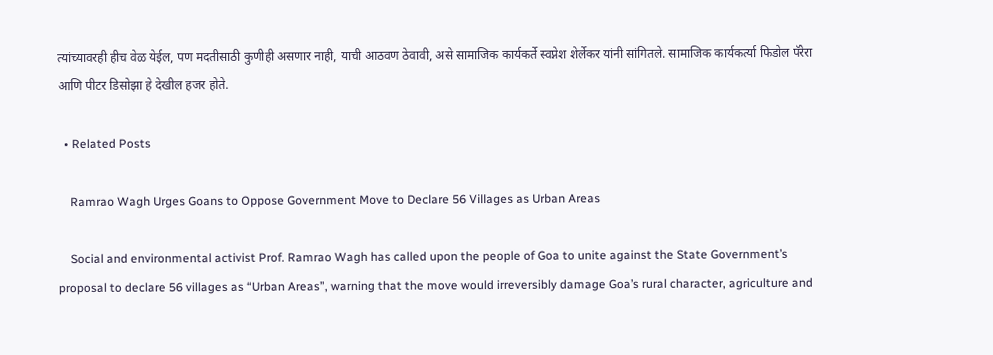त्यांच्यावरही हीच वेळ येईल, पण मदतीसाठी कुणीही असणार नाही, याची आठवण ठेवावी, असे सामाजिक कार्यकर्ते स्वप्नेश शेर्लेकर यांनी सांगितले. सामाजिक कार्यकर्त्या फिडोल पॅरेरा आणि पीटर डिसोझा हे देखील हजर होते.

  • Related Posts

    Ramrao Wagh Urges Goans to Oppose Government Move to Declare 56 Villages as Urban Areas

    Social and environmental activist Prof. Ramrao Wagh has called upon the people of Goa to unite against the State Government’s proposal to declare 56 villages as “Urban Areas”, warning that the move would irreversibly damage Goa’s rural character, agriculture and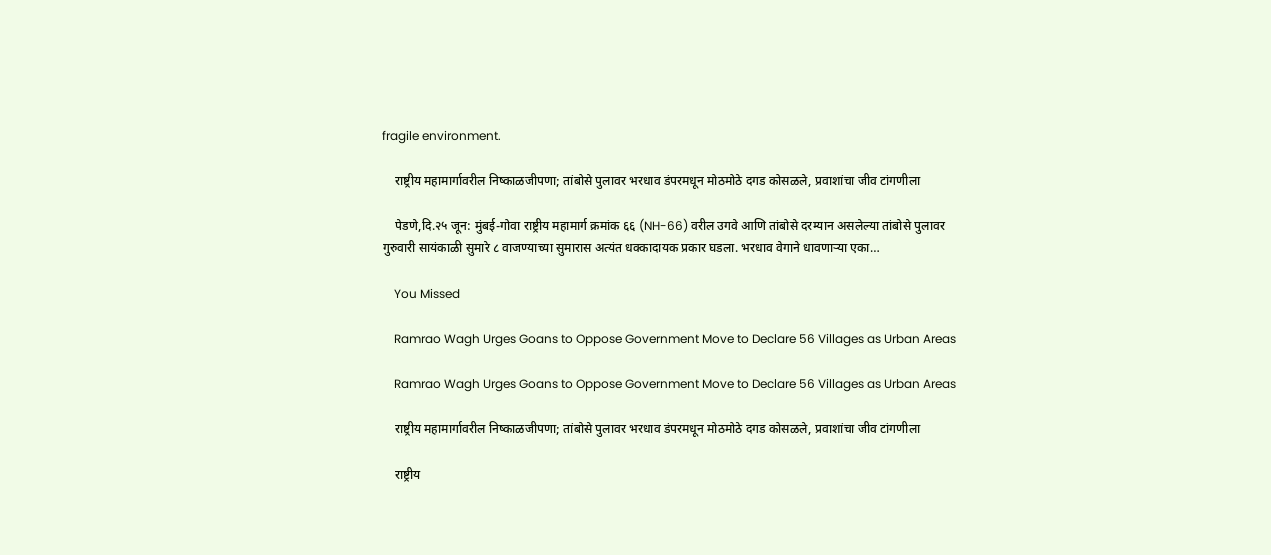fragile environment.

    राष्ट्रीय महामार्गावरील निष्काळजीपणा; तांबोसे पुलावर भरधाव डंपरमधून मोठमोठे दगड कोसळले, प्रवाशांचा जीव टांगणीला

    पेडणे,दि.२५ जून: मुंबई-गोवा राष्ट्रीय महामार्ग क्रमांक ६६ (NH-66) वरील उगवे आणि तांबोसे दरम्यान असलेल्या तांबोसे पुलावर गुरुवारी सायंकाळी सुमारे ८ वाजण्याच्या सुमारास अत्यंत धक्कादायक प्रकार घडला. भरधाव वेगाने धावणाऱ्या एका…

    You Missed

    Ramrao Wagh Urges Goans to Oppose Government Move to Declare 56 Villages as Urban Areas

    Ramrao Wagh Urges Goans to Oppose Government Move to Declare 56 Villages as Urban Areas

    राष्ट्रीय महामार्गावरील निष्काळजीपणा; तांबोसे पुलावर भरधाव डंपरमधून मोठमोठे दगड कोसळले, प्रवाशांचा जीव टांगणीला

    राष्ट्रीय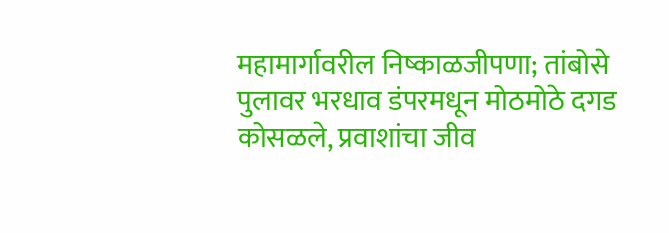महामार्गावरील निष्काळजीपणा; तांबोसे पुलावर भरधाव डंपरमधून मोठमोठे दगड कोसळले, प्रवाशांचा जीव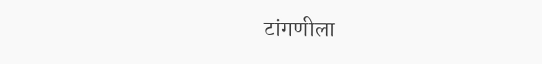टांगणीला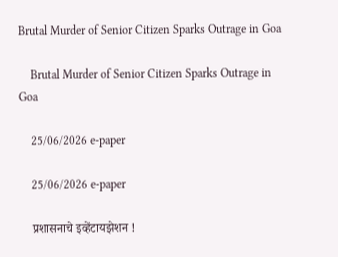Brutal Murder of Senior Citizen Sparks Outrage in Goa

    Brutal Murder of Senior Citizen Sparks Outrage in Goa

    25/06/2026 e-paper

    25/06/2026 e-paper

    प्रशासनाचे इव्हेंटायझेशन !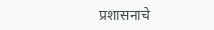प्रशासनाचे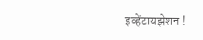इव्हेंटायझेशन !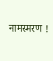नामस्मरण !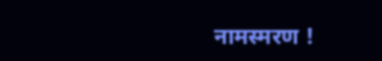नामस्मरण !